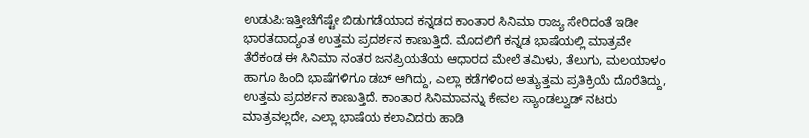ಉಡುಪಿ:ಇತ್ತೀಚೆಗೆಷ್ಟೇ ಬಿಡುಗಡೆಯಾದ ಕನ್ನಡದ ಕಾಂತಾರ ಸಿನಿಮಾ ರಾಜ್ಯ ಸೇರಿದಂತೆ ಇಡೀ ಭಾರತದಾದ್ಯಂತ ಉತ್ತಮ ಪ್ರದರ್ಶನ ಕಾಣುತ್ತಿದೆ. ಮೊದಲಿಗೆ ಕನ್ನಡ ಭಾಷೆಯಲ್ಲಿ ಮಾತ್ರವೇ ತೆರೆಕಂಡ ಈ ಸಿನಿಮಾ ನಂತರ ಜನಪ್ರಿಯತೆಯ ಆಧಾರದ ಮೇಲೆ ತಮಿಳು, ತೆಲುಗು, ಮಲಯಾಳಂ ಹಾಗೂ ಹಿಂದಿ ಭಾಷೆಗಳಿಗೂ ಡಬ್ ಆಗಿದ್ದು, ಎಲ್ಲಾ ಕಡೆಗಳಿಂದ ಅತ್ಯುತ್ತಮ ಪ್ರತಿಕ್ರಿಯೆ ದೊರೆತಿದ್ದು, ಉತ್ತಮ ಪ್ರದರ್ಶನ ಕಾಣುತ್ತಿದೆ. ಕಾಂತಾರ ಸಿನಿಮಾವನ್ನು ಕೇವಲ ಸ್ಯಾಂಡಲ್ವುಡ್ ನಟರು ಮಾತ್ರವಲ್ಲದೇ, ಎಲ್ಲಾ ಭಾಷೆಯ ಕಲಾವಿದರು ಹಾಡಿ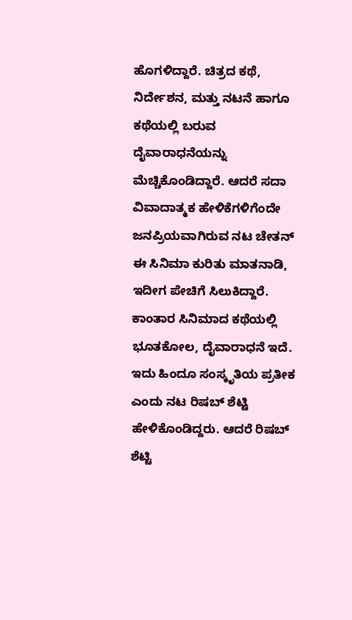ಹೊಗಳಿದ್ದಾರೆ. ಚಿತ್ರದ ಕಥೆ, ನಿರ್ದೇಶನ, ಮತ್ತು ನಟನೆ ಹಾಗೂ ಕಥೆಯಲ್ಲಿ ಬರುವ ದೈವಾರಾಧನೆಯನ್ನು ಮೆಚ್ಚಿಕೊಂಡಿದ್ದಾರೆ. ಆದರೆ ಸದಾ ವಿವಾದಾತ್ಮಕ ಹೇಳಿಕೆಗಳಿಗೆಂದೇ ಜನಪ್ರಿಯವಾಗಿರುವ ನಟ ಚೇತನ್ ಈ ಸಿನಿಮಾ ಕುರಿತು ಮಾತನಾಡಿ, ಇದೀಗ ಪೇಚಿಗೆ ಸಿಲುಕಿದ್ದಾರೆ.
ಕಾಂತಾರ ಸಿನಿಮಾದ ಕಥೆಯಲ್ಲಿ ಭೂತಕೋಲ, ದೈವಾರಾಧನೆ ಇದೆ. ಇದು ಹಿಂದೂ ಸಂಸ್ಕೃತಿಯ ಪ್ರತೀಕ ಎಂದು ನಟ ರಿಷಬ್ ಶೆಟ್ಟಿ ಹೇಳಿಕೊಂಡಿದ್ದರು. ಆದರೆ ರಿಷಬ್ ಶೆಟ್ಟಿ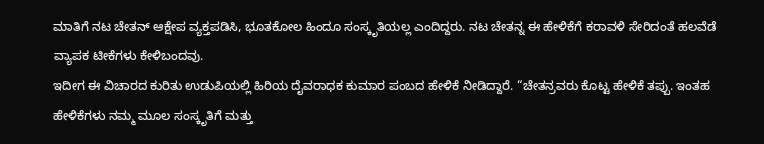ಮಾತಿಗೆ ನಟ ಚೇತನ್ ಆಕ್ಷೇಪ ವ್ಯಕ್ತಪಡಿಸಿ, ಭೂತಕೋಲ ಹಿಂದೂ ಸಂಸ್ಕೃತಿಯಲ್ಲ ಎಂದಿದ್ದರು. ನಟ ಚೇತನ್ನ ಈ ಹೇಳಿಕೆಗೆ ಕರಾವಳಿ ಸೇರಿದಂತೆ ಹಲವೆಡೆ ವ್ಯಾಪಕ ಟೀಕೆಗಳು ಕೇಳಿಬಂದವು.
ಇದೀಗ ಈ ವಿಚಾರದ ಕುರಿತು ಉಡುಪಿಯಲ್ಲಿ ಹಿರಿಯ ದೈವರಾಧಕ ಕುಮಾರ ಪಂಬದ ಹೇಳಿಕೆ ನೀಡಿದ್ದಾರೆ. “ಚೇತನ್ರವರು ಕೊಟ್ಟ ಹೇಳಿಕೆ ತಪ್ಪು. ಇಂತಹ ಹೇಳಿಕೆಗಳು ನಮ್ಮ ಮೂಲ ಸಂಸ್ಕೃತಿಗೆ ಮತ್ತು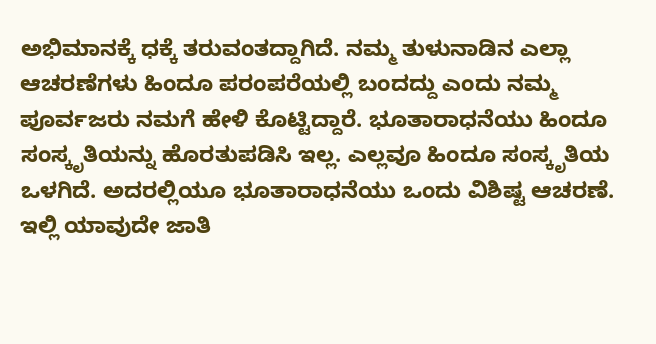ಅಭಿಮಾನಕ್ಕೆ ಧಕ್ಕೆ ತರುವಂತದ್ದಾಗಿದೆ. ನಮ್ಮ ತುಳುನಾಡಿನ ಎಲ್ಲಾ ಆಚರಣೆಗಳು ಹಿಂದೂ ಪರಂಪರೆಯಲ್ಲಿ ಬಂದದ್ದು ಎಂದು ನಮ್ಮ ಪೂರ್ವಜರು ನಮಗೆ ಹೇಳಿ ಕೊಟ್ಟಿದ್ದಾರೆ. ಭೂತಾರಾಧನೆಯು ಹಿಂದೂ ಸಂಸ್ಕೃತಿಯನ್ನು ಹೊರತುಪಡಿಸಿ ಇಲ್ಲ. ಎಲ್ಲವೂ ಹಿಂದೂ ಸಂಸ್ಕೃತಿಯ ಒಳಗಿದೆ. ಅದರಲ್ಲಿಯೂ ಭೂತಾರಾಧನೆಯು ಒಂದು ವಿಶಿಷ್ಟ ಆಚರಣೆ. ಇಲ್ಲಿ ಯಾವುದೇ ಜಾತಿ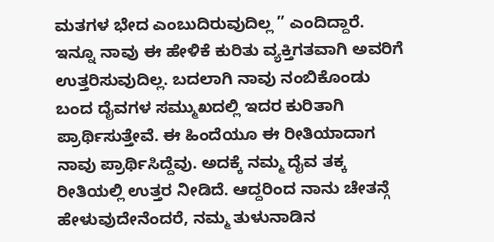ಮತಗಳ ಭೇದ ಎಂಬುದಿರುವುದಿಲ್ಲ ” ಎಂದಿದ್ದಾರೆ.
ಇನ್ನೂ ನಾವು ಈ ಹೇಳಿಕೆ ಕುರಿತು ವ್ಯಕ್ತಿಗತವಾಗಿ ಅವರಿಗೆ ಉತ್ತರಿಸುವುದಿಲ್ಲ. ಬದಲಾಗಿ ನಾವು ನಂಬಿಕೊಂಡು ಬಂದ ದೈವಗಳ ಸಮ್ಮುಖದಲ್ಲಿ ಇದರ ಕುರಿತಾಗಿ ಪ್ರಾರ್ಥಿಸುತ್ತೇವೆ. ಈ ಹಿಂದೆಯೂ ಈ ರೀತಿಯಾದಾಗ ನಾವು ಪ್ರಾರ್ಥಿಸಿದ್ದೆವು. ಅದಕ್ಕೆ ನಮ್ಮ ದೈವ ತಕ್ಕ ರೀತಿಯಲ್ಲಿ ಉತ್ತರ ನೀಡಿದೆ. ಆದ್ದರಿಂದ ನಾನು ಚೇತನ್ಗೆ ಹೇಳುವುದೇನೆಂದರೆ, ನಮ್ಮ ತುಳುನಾಡಿನ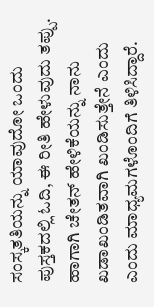ಸಂಸ್ಕತತಿಯನ್ನು ಯಾವುದೋ ಒಂದು ಪುಸ್ತಕದಲ್ಲಿ ಓದಿ, ಈ ರೀತಿ ಹೇಳುವುದು ತಪ್ಪು. ಹಾಗಾಗಿ ಚೇತನ್ ಹೇಳಿಕೆಯನ್ನು ನಾನು ಖಡಾಖಂಡಿತವಾಗಿ ಖಂಡಿಸುತ್ತೇನೆ ಎಂದು ಎಂದು ಮಾಧ್ಯಮಗಳೊಂದಿಗೆ ತಿಳಿಸಿದ್ದಾರೆ.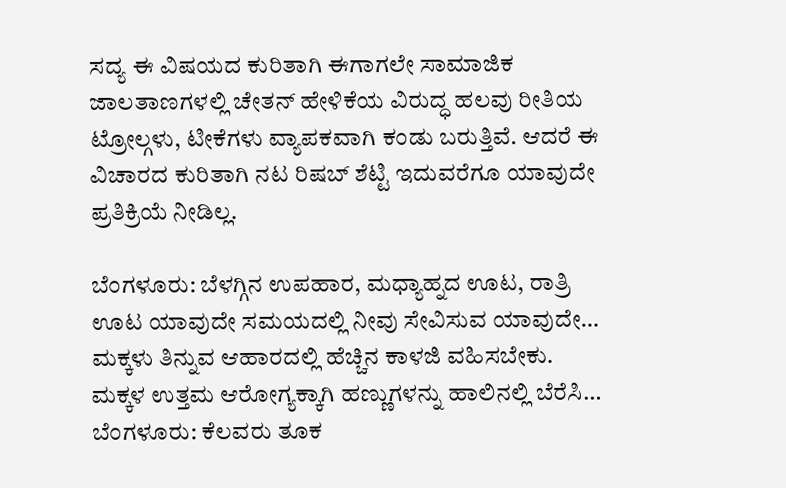ಸದ್ಯ ಈ ವಿಷಯದ ಕುರಿತಾಗಿ ಈಗಾಗಲೇ ಸಾಮಾಜಿಕ ಜಾಲತಾಣಗಳಲ್ಲಿ ಚೇತನ್ ಹೇಳಿಕೆಯ ವಿರುದ್ಧ ಹಲವು ರೀತಿಯ ಟ್ರೋಲ್ಗಳು, ಟೀಕೆಗಳು ವ್ಯಾಪಕವಾಗಿ ಕಂಡು ಬರುತ್ತಿವೆ. ಆದರೆ ಈ ವಿಚಾರದ ಕುರಿತಾಗಿ ನಟ ರಿಷಬ್ ಶೆಟ್ಟಿ ಇದುವರೆಗೂ ಯಾವುದೇ ಪ್ರತಿಕ್ರಿಯೆ ನೀಡಿಲ್ಲ.

ಬೆಂಗಳೂರು: ಬೆಳಗ್ಗಿನ ಉಪಹಾರ, ಮಧ್ಯಾಹ್ನದ ಊಟ, ರಾತ್ರಿ ಊಟ ಯಾವುದೇ ಸಮಯದಲ್ಲಿ ನೀವು ಸೇವಿಸುವ ಯಾವುದೇ…
ಮಕ್ಕಳು ತಿನ್ನುವ ಆಹಾರದಲ್ಲಿ ಹೆಚ್ಚಿನ ಕಾಳಜಿ ವಹಿಸಬೇಕು. ಮಕ್ಕಳ ಉತ್ತಮ ಆರೋಗ್ಯಕ್ಕಾಗಿ ಹಣ್ಣುಗಳನ್ನು ಹಾಲಿನಲ್ಲಿ ಬೆರೆಸಿ…
ಬೆಂಗಳೂರು: ಕೆಲವರು ತೂಕ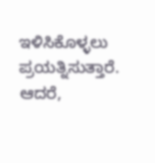ಇಳಿಸಿಕೊಳ್ಳಲು ಪ್ರಯತ್ನಿಸುತ್ತಾರೆ. ಆದರೆ,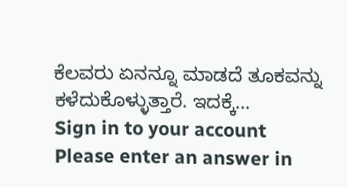ಕೆಲವರು ಏನನ್ನೂ ಮಾಡದೆ ತೂಕವನ್ನು ಕಳೆದುಕೊಳ್ಳುತ್ತಾರೆ. ಇದಕ್ಕೆ…
Sign in to your account
Please enter an answer in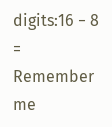digits:16 − 8 =
Remember me